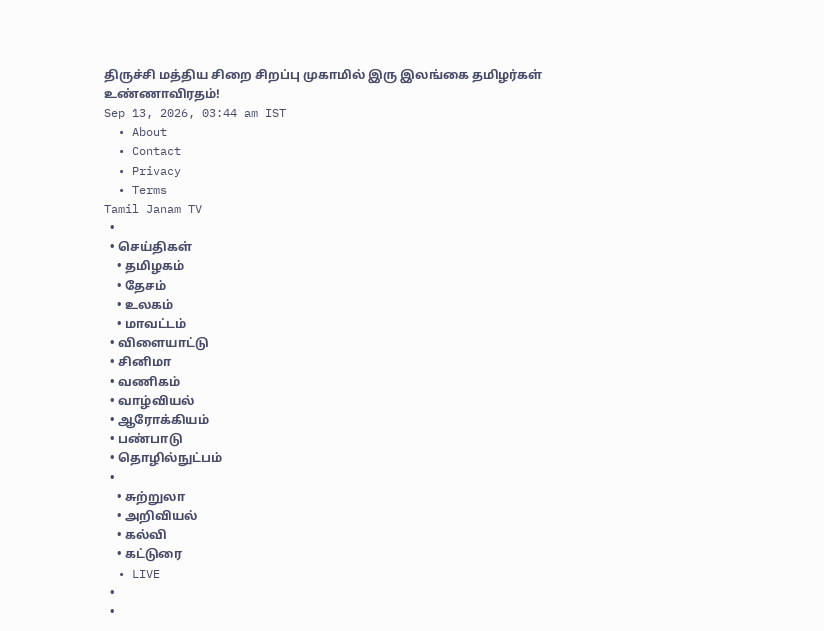திருச்சி மத்திய சிறை சிறப்பு முகாமில் இரு இலங்கை தமிழர்கள் உண்ணாவிரதம்!
Sep 13, 2026, 03:44 am IST
  • About
  • Contact
  • Privacy
  • Terms
Tamil Janam TV
  •
  • செய்திகள்
    • தமிழகம்
    • தேசம்
    • உலகம்
    • மாவட்டம்
  • விளையாட்டு
  • சினிமா
  • வணிகம்
  • வாழ்வியல்
  • ஆரோக்கியம்
  • பண்பாடு
  • தொழில்நுட்பம்
  •
    • சுற்றுலா
    • அறிவியல்
    • கல்வி
    • கட்டுரை
  • LIVE
  •
  •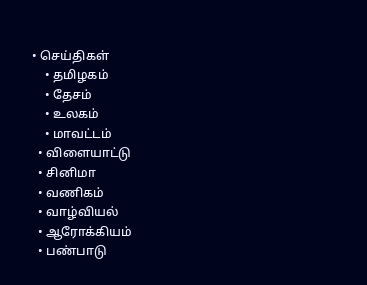• செய்திகள்
    • தமிழகம்
    • தேசம்
    • உலகம்
    • மாவட்டம்
  • விளையாட்டு
  • சினிமா
  • வணிகம்
  • வாழ்வியல்
  • ஆரோக்கியம்
  • பண்பாடு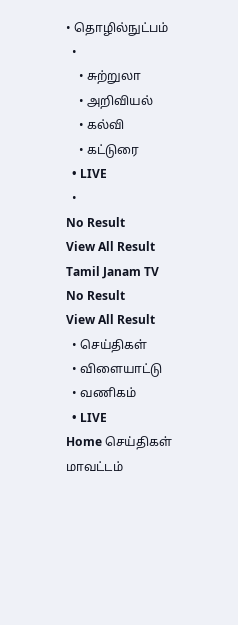• தொழில்நுட்பம்
  •
    • சுற்றுலா
    • அறிவியல்
    • கல்வி
    • கட்டுரை
  • LIVE
  •
No Result
View All Result
Tamil Janam TV
No Result
View All Result
  • செய்திகள்
  • விளையாட்டு
  • வணிகம்
  • LIVE
Home செய்திகள் மாவட்டம்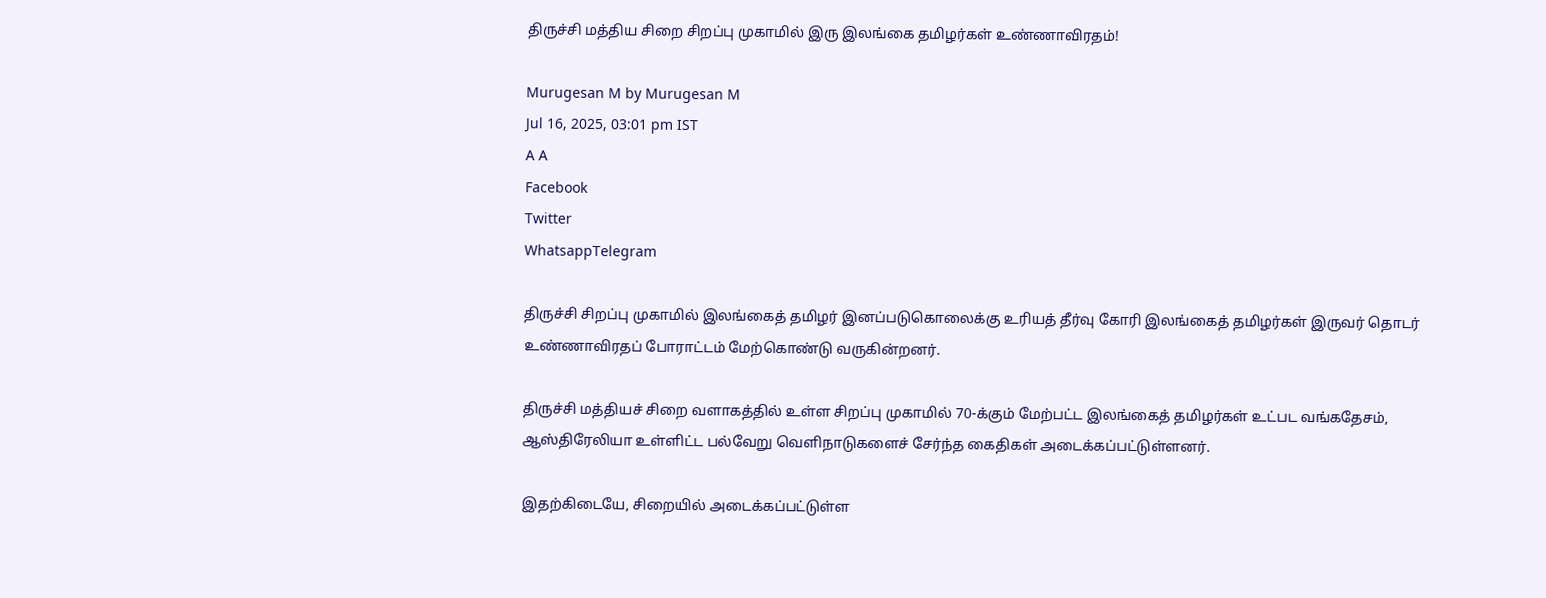திருச்சி மத்திய சிறை சிறப்பு முகாமில் இரு இலங்கை தமிழர்கள் உண்ணாவிரதம்!

Murugesan M by Murugesan M
Jul 16, 2025, 03:01 pm IST
A A
Facebook
Twitter
WhatsappTelegram

திருச்சி சிறப்பு முகாமில் இலங்கைத் தமிழர் இனப்படுகொலைக்கு உரியத் தீர்வு கோரி இலங்கைத் தமிழர்கள் இருவர் தொடர் உண்ணாவிரதப் போராட்டம் மேற்கொண்டு வருகின்றனர்.

திருச்சி மத்தியச் சிறை வளாகத்தில் உள்ள சிறப்பு முகாமில் 70-க்கும் மேற்பட்ட இலங்கைத் தமிழர்கள் உட்பட வங்கதேசம், ஆஸ்திரேலியா உள்ளிட்ட பல்வேறு வெளிநாடுகளைச் சேர்ந்த கைதிகள் அடைக்கப்பட்டுள்ளனர்.

இதற்கிடையே, சிறையில் அடைக்கப்பட்டுள்ள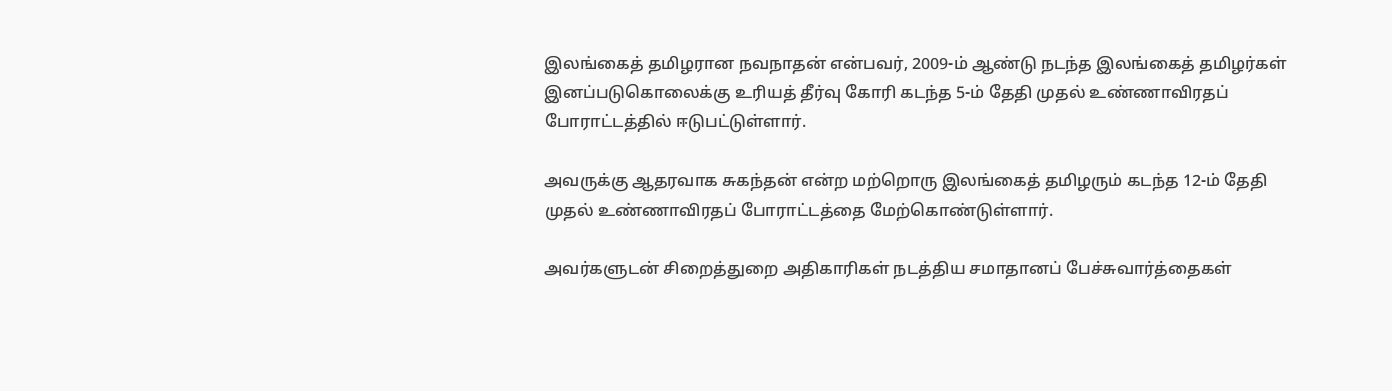இலங்கைத் தமிழரான நவநாதன் என்பவர், 2009-ம் ஆண்டு நடந்த இலங்கைத் தமிழர்கள் இனப்படுகொலைக்கு உரியத் தீர்வு கோரி கடந்த 5-ம் தேதி முதல் உண்ணாவிரதப் போராட்டத்தில் ஈடுபட்டுள்ளார்.

அவருக்கு ஆதரவாக சுகந்தன் என்ற மற்றொரு இலங்கைத் தமிழரும் கடந்த 12-ம் தேதி முதல் உண்ணாவிரதப் போராட்டத்தை மேற்கொண்டுள்ளார்.

அவர்களுடன் சிறைத்துறை அதிகாரிகள் நடத்திய சமாதானப் பேச்சுவார்த்தைகள்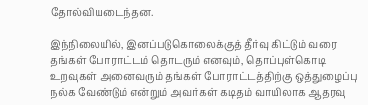தோல்வியடைந்தன.

இந்நிலையில், இனப்படுகொலைக்குத் தீர்வு கிட்டும் வரை தங்கள் போராட்டம் தொடரும் எனவும், தொப்புள்கொடி உறவுகள் அனைவரும் தங்கள் போராட்டத்திற்கு ஒத்துழைப்பு நல்க வேண்டும் என்றும் அவர்கள் கடிதம் வாயிலாக ஆதரவு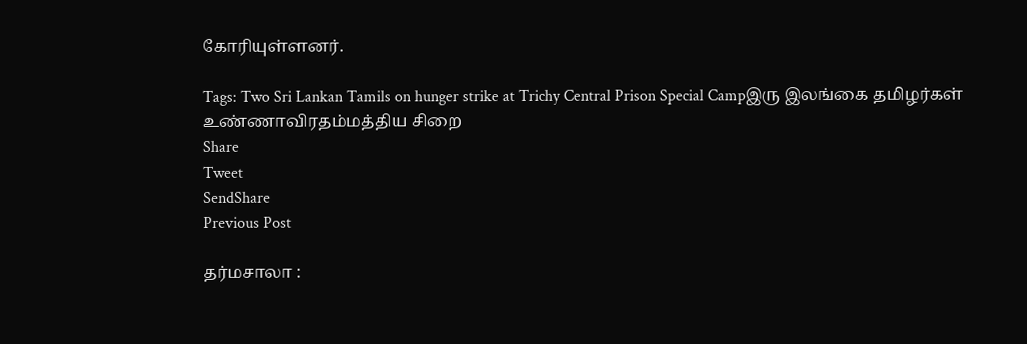கோரியுள்ளனர்.

Tags: Two Sri Lankan Tamils on hunger strike at Trichy Central Prison Special Campஇரு இலங்கை தமிழர்கள் உண்ணாவிரதம்மத்திய சிறை
Share
Tweet
SendShare
Previous Post

தர்மசாலா :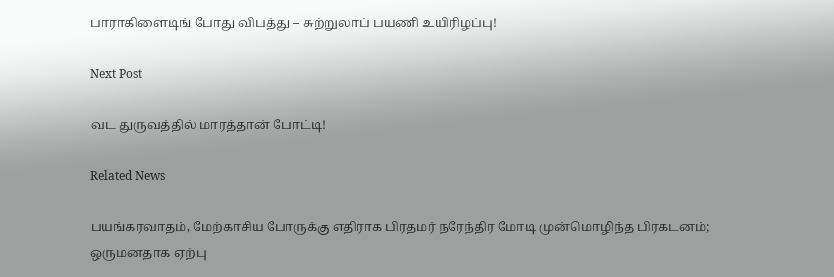பாராகிளைடிங் போது விபத்து – சுற்றுலாப் பயணி உயிரிழப்பு!

Next Post

வட துருவத்தில் மாரத்தான் போட்டி!

Related News

பயங்கரவாதம், மேற்காசிய போருக்கு எதிராக பிரதமர் நரேந்திர மோடி முன்மொழிந்த பிரகடனம்; ஒருமனதாக ஏற்பு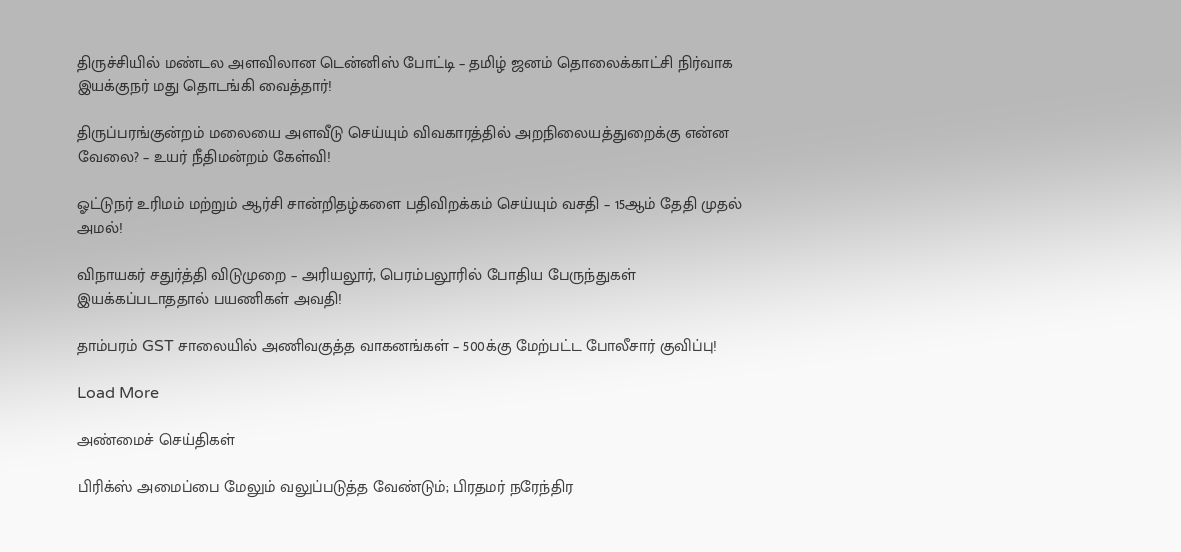திருச்சியில் மண்டல அளவிலான டென்னிஸ் போட்டி – தமிழ் ஜனம் தொலைக்காட்சி நிர்வாக இயக்குநர் மது தொடங்கி வைத்தார்!

திருப்பரங்குன்றம் மலையை அளவீடு செய்யும் விவகாரத்தில் அறநிலையத்துறைக்கு என்ன வேலை? – உயர் நீதிமன்றம் கேள்வி!

ஓட்டுநர் உரிமம் மற்றும் ஆர்சி சான்றிதழ்களை பதிவிறக்கம் செய்யும் வசதி – 15ஆம் தேதி முதல் அமல்!

விநாயகர் சதுர்த்தி விடுமுறை – அரியலூர், பெரம்பலூரில் போதிய பேருந்துகள் இயக்கப்படாததால் பயணிகள் அவதி!

தாம்பரம் GST சாலையில் அணிவகுத்த வாகனங்கள் – 500க்கு மேற்பட்ட போலீசார் குவிப்பு!

Load More

அண்மைச் செய்திகள்

பிரிக்ஸ் அமைப்பை மேலும் வலுப்படுத்த வேண்டும்; பிரதமர் நரேந்திர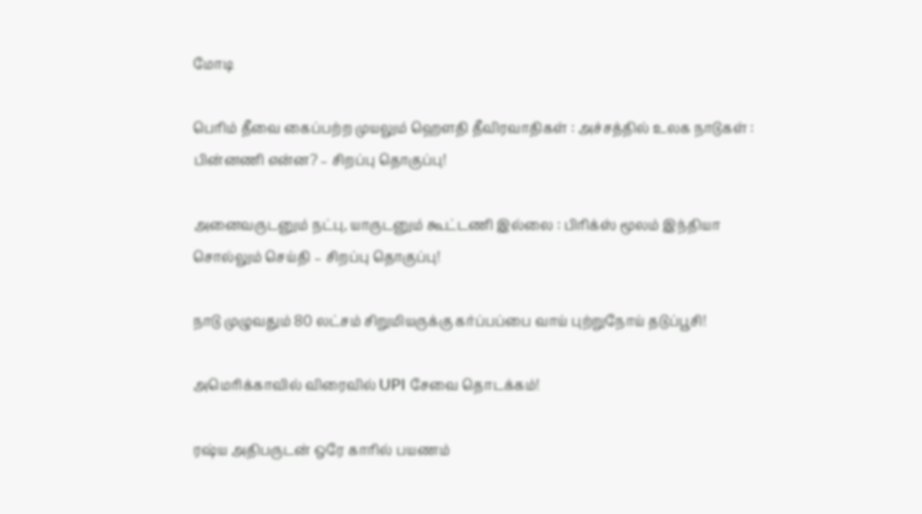மோடி

பெரிம் தீவை கைப்பற்ற முயலும் ஹெளதி தீவிரவாதிகள் : அச்சத்தில் உலக நாடுகள் : பின்னணி என்ன? – சிறப்பு தொகுப்பு!

அனைவருடனும் நட்பு, யாருடனும் கூட்டணி இல்லை : பிரிக்ஸ் மூலம் இந்தியா சொல்லும் செய்தி – சிறப்பு தொகுப்பு!

நாடு முழுவதும் 80 லட்சம் சிறுமியருக்கு கர்ப்பப்பை வாய் புற்றுநோய் தடுப்பூசி!

அமெரிக்காவில் விரைவில் UPI சேவை தொடக்கம்!

ரஷ்ய அதிபருடன் ஒரே காரில் பயணம்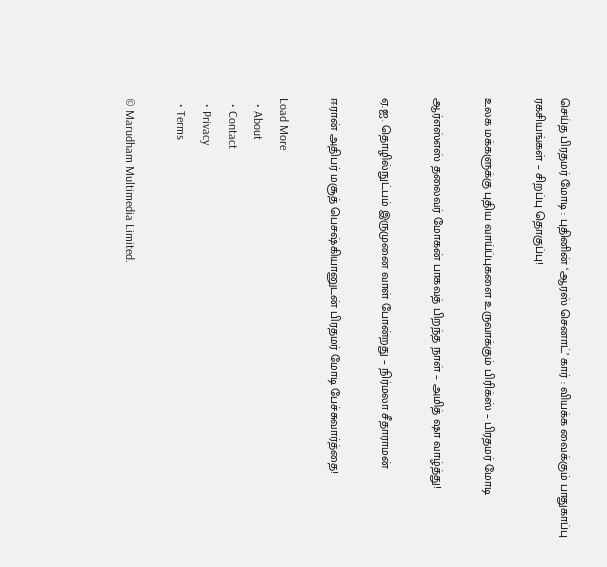செய்த பிரதமர் மோடி : புதினின் ‘ஆரஸ் செனாட்’ கார் : வியக்க வைக்கும் பாதுகாப்பு ரகசியங்கள் – சிறப்பு தொகுப்பு!

உலக மக்களுக்கு புதிய வாய்ப்புகளை உருவாக்கும் பிரிக்ஸ் – பிரதமர் மோடி

ஆர்எஸ்எஸ் தலைவர் மோகன் பாகவத் பிறந்த நாள் – அமித் ஷா வாழ்த்து!

ஏ.ஐ. தொழில்நுட்பம் இருமுனை வாள் போன்றது – நிர்மலா சீதாராமன்

ஈரான் அதிபர் மசூத் பெசஷ்கியானுடன் பிரதமர் மோடி பேச்சுவார்த்தை!

Load More
  • About
  • Contact
  • Privacy
  • Terms

© Marudham Multimedia Limited.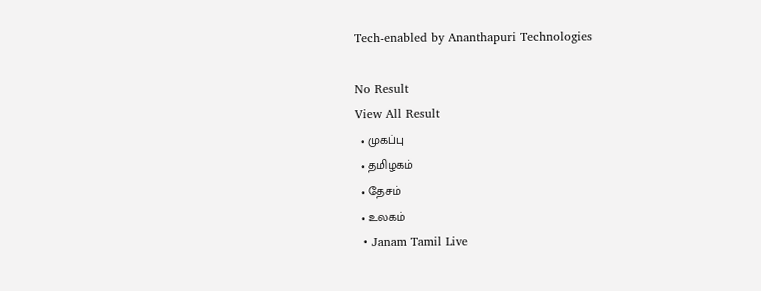Tech-enabled by Ananthapuri Technologies

No Result
View All Result
  • முகப்பு
  • தமிழகம்
  • தேசம்
  • உலகம்
  • Janam Tamil Live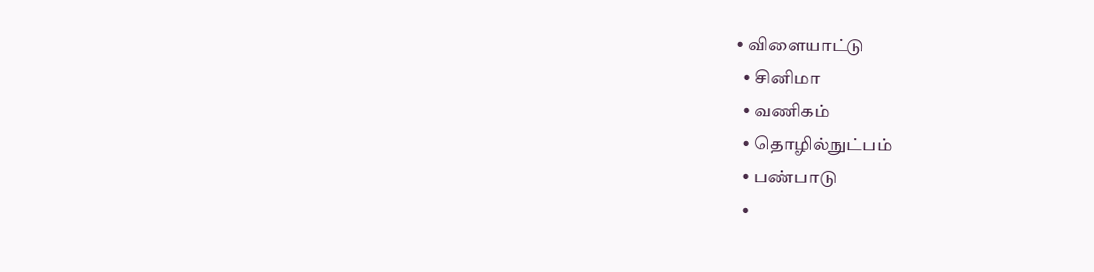• விளையாட்டு
  • சினிமா
  • வணிகம்
  • தொழில்நுட்பம்
  • பண்பாடு
  •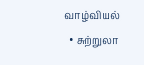வாழ்வியல்
  • சுற்றுலா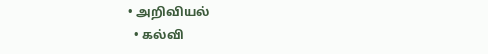• அறிவியல்
  • கல்வி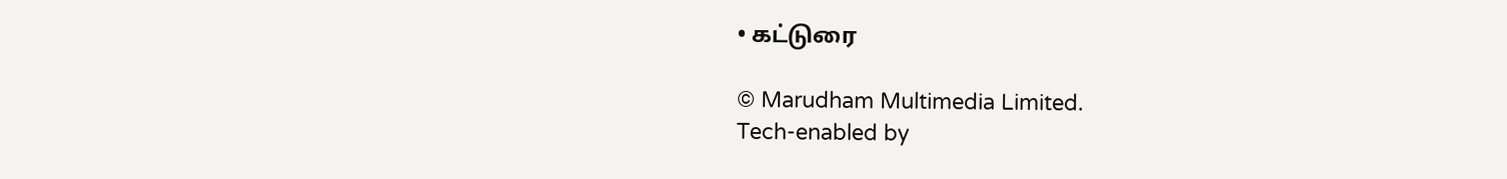• கட்டுரை

© Marudham Multimedia Limited.
Tech-enabled by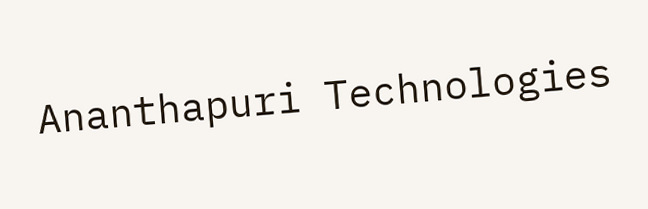Ananthapuri Technologies